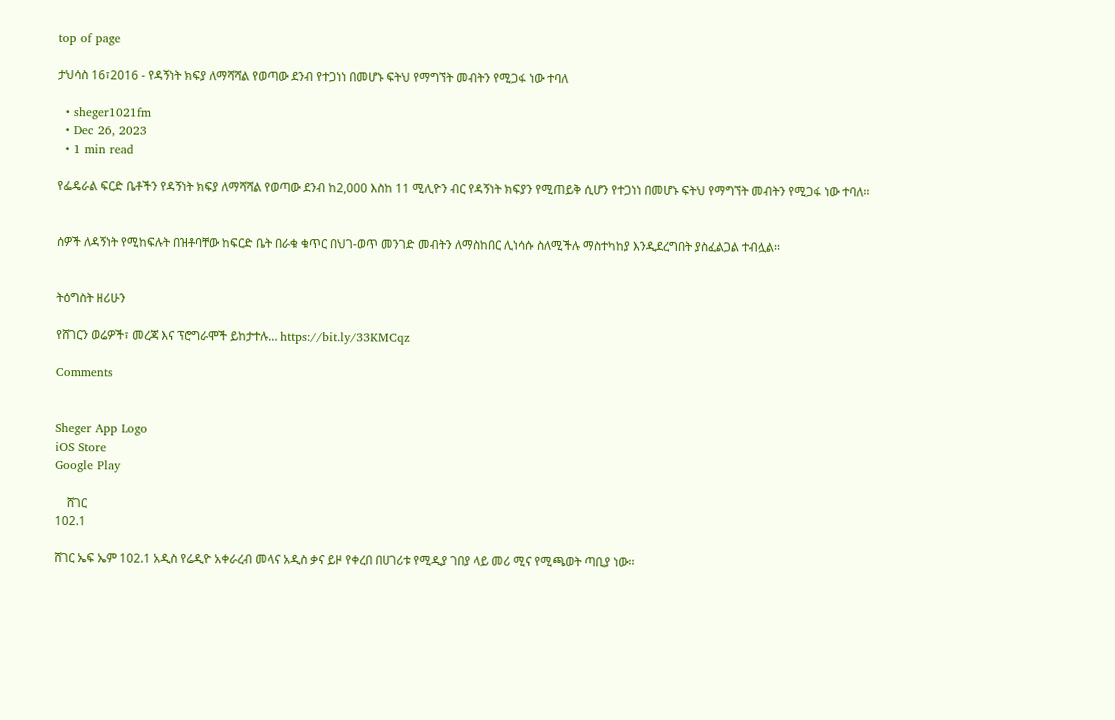top of page

ታህሳስ 16፣2016 - የዳኝነት ክፍያ ለማሻሻል የወጣው ደንብ የተጋነነ በመሆኑ ፍትህ የማግኘት መብትን የሚጋፋ ነው ተባለ

  • sheger1021fm
  • Dec 26, 2023
  • 1 min read

የፌዴራል ፍርድ ቤቶችን የዳኝነት ክፍያ ለማሻሻል የወጣው ደንብ ከ2,000 እስከ 11 ሚሊዮን ብር የዳኝነት ክፍያን የሚጠይቅ ሲሆን የተጋነነ በመሆኑ ፍትህ የማግኘት መብትን የሚጋፋ ነው ተባለ፡፡


ሰዎች ለዳኝነት የሚከፍሉት በዝቶባቸው ከፍርድ ቤት በራቁ ቁጥር በህገ-ወጥ መንገድ መብትን ለማስከበር ሊነሳሱ ስለሚችሉ ማስተካከያ እንዲደረግበት ያስፈልጋል ተብሏል፡፡


ትዕግስት ዘሪሁን

የሸገርን ወሬዎች፣ መረጃ እና ፕሮግራሞች ይከታተሉ… https://bit.ly/33KMCqz

Comments


Sheger App Logo
iOS Store
Google Play

    ሸገር
102.1

ሸገር ኤፍ ኤም 102.1 አዲስ የሬዲዮ አቀራረብ መላና አዲስ ቃና ይዞ የቀረበ በሀገሪቱ የሚዲያ ገበያ ላይ መሪ ሚና የሚጫወት ጣቢያ ነው፡፡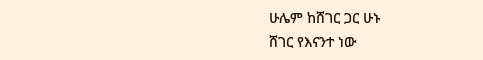ሁሌም ከሸገር ጋር ሁኑ
ሸገር የእናንተ ነው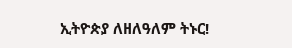ኢትዮጵያ ለዘለዓለም ትኑር!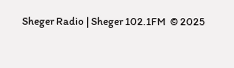Sheger Radio | Sheger 102.1FM  © 2025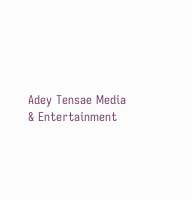Adey Tensae Media & Entertainment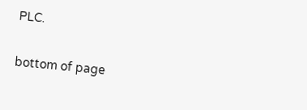PLC.

bottom of page